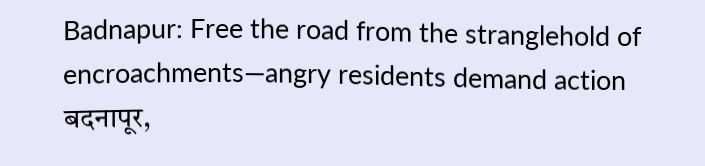Badnapur: Free the road from the stranglehold of encroachments—angry residents demand action
बदनापूर,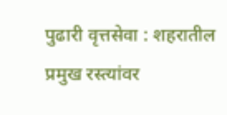पुढारी वृत्तसेवा : शहरातील प्रमुख रस्त्यांवर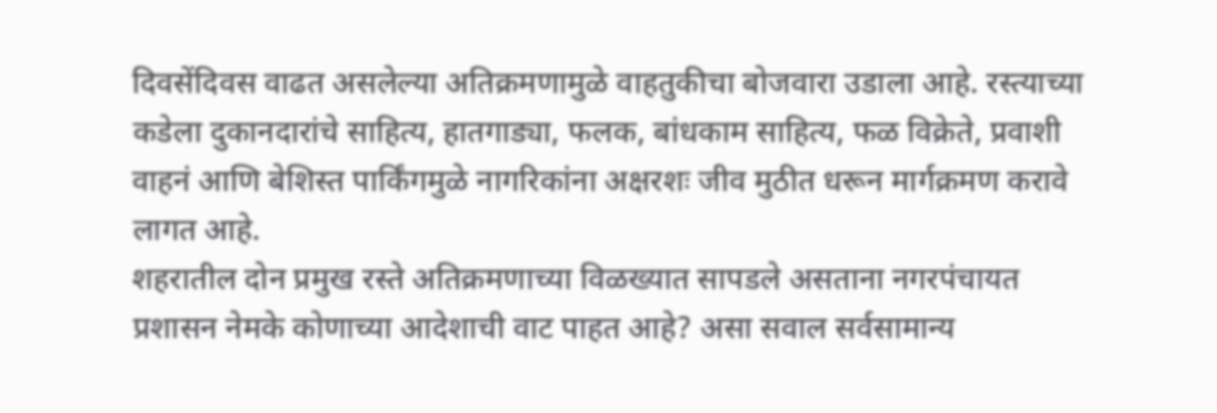दिवसेंदिवस वाढत असलेल्या अतिक्रमणामुळे वाहतुकीचा बोजवारा उडाला आहे. रस्त्याच्या कडेला दुकानदारांचे साहित्य, हातगाड्या, फलक, बांधकाम साहित्य, फळ विक्रेते, प्रवाशी वाहनं आणि बेशिस्त पार्किंगमुळे नागरिकांना अक्षरशः जीव मुठीत धरून मार्गक्रमण करावे लागत आहे.
शहरातील दोन प्रमुख रस्ते अतिक्रमणाच्या विळख्यात सापडले असताना नगरपंचायत प्रशासन नेमके कोणाच्या आदेशाची वाट पाहत आहे? असा सवाल सर्वसामान्य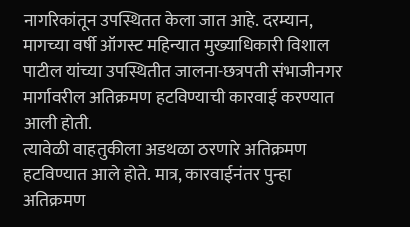नागरिकांतून उपस्थितत केला जात आहे. दरम्यान, मागच्या वर्षी ऑगस्ट महिन्यात मुख्याधिकारी विशाल पाटील यांच्या उपस्थितीत जालना-छत्रपती संभाजीनगर मार्गावरील अतिक्रमण हटविण्याची कारवाई करण्यात आली होती.
त्यावेळी वाहतुकीला अडथळा ठरणारे अतिक्रमण हटविण्यात आले होते. मात्र, कारवाईनंतर पुन्हा अतिक्रमण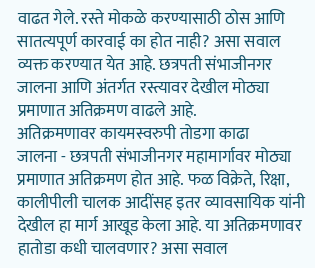वाढत गेले. रस्ते मोकळे करण्यासाठी ठोस आणि सातत्यपूर्ण कारवाई का होत नाही? असा सवाल व्यक्त करण्यात येत आहे. छत्रपती संभाजीनगर जालना आणि अंतर्गत रस्त्यावर देखील मोठ्या प्रमाणात अतिक्रमण वाढले आहे.
अतिक्रमणावर कायमस्वरुपी तोडगा काढा
जालना - छत्रपती संभाजीनगर महामार्गावर मोठ्या प्रमाणात अतिक्रमण होत आहे. फळ विक्रेते, रिक्षा, कालीपीली चालक आदींसह इतर व्यावसायिक यांनी देखील हा मार्ग आखूड केला आहे. या अतिक्रमणावर हातोडा कधी चालवणार? असा सवाल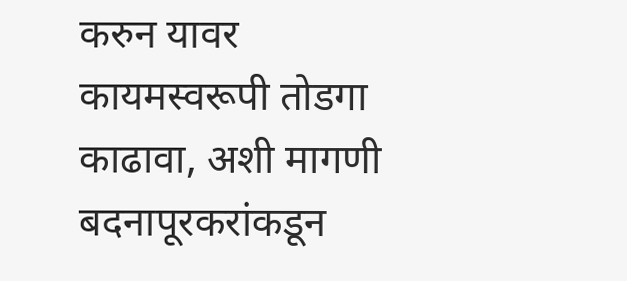करुन यावर कायमस्वरूपी तोडगा काढावा, अशी मागणी बदनापूरकरांकडून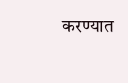करण्यात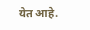येत आहे.